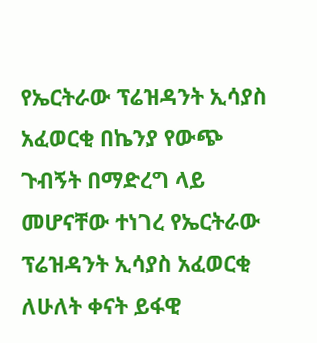የኤርትራው ፕሬዝዳንት ኢሳያስ አፈወርቂ በኬንያ የውጭ ጉብኝት በማድረግ ላይ መሆናቸው ተነገረ የኤርትራው ፕሬዝዳንት ኢሳያስ አፈወርቂ ለሁለት ቀናት ይፋዊ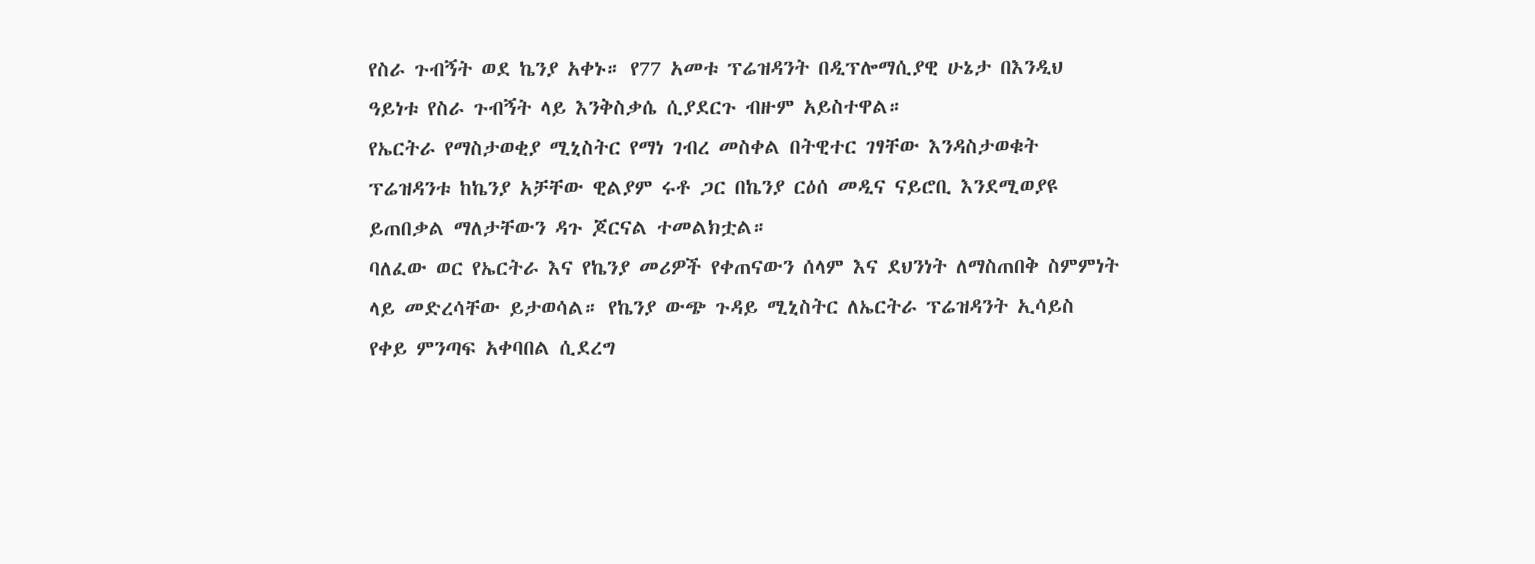የስራ ጉብኝት ወደ ኬንያ አቀኑ። የ77 አመቱ ፕሬዝዳንት በዲፕሎማሲያዊ ሁኔታ በእንዲህ ዓይነቱ የስራ ጉብኝት ላይ እንቅስቃሴ ሲያደርጉ ብዙም አይስተዋል።
የኤርትራ የማስታወቂያ ሚኒስትር የማነ ገብረ መስቀል በትዊተር ገፃቸው እንዳስታወቁት ፕሬዝዳንቱ ከኬንያ አቻቸው ዊልያም ሩቶ ጋር በኬንያ ርዕሰ መዲና ናይሮቢ እንደሚወያዩ ይጠበቃል ማለታቸውን ዳጉ ጆርናል ተመልክቷል።
ባለፈው ወር የኤርትራ እና የኬንያ መሪዎች የቀጠናውን ሰላም እና ደህንነት ለማስጠበቅ ስምምነት ላይ መድረሳቸው ይታወሳል። የኬንያ ውጭ ጉዳይ ሚኒስትር ለኤርትራ ፕሬዝዳንት ኢሳይስ የቀይ ምንጣፍ አቀባበል ሲደረግ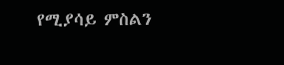የሚያሳይ ምስልን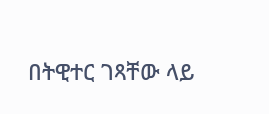በትዊተር ገጻቸው ላይ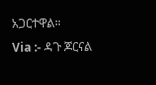አጋርተዋል።
Via :- ዳጉ ጆርናል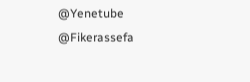@Yenetube @Fikerassefa